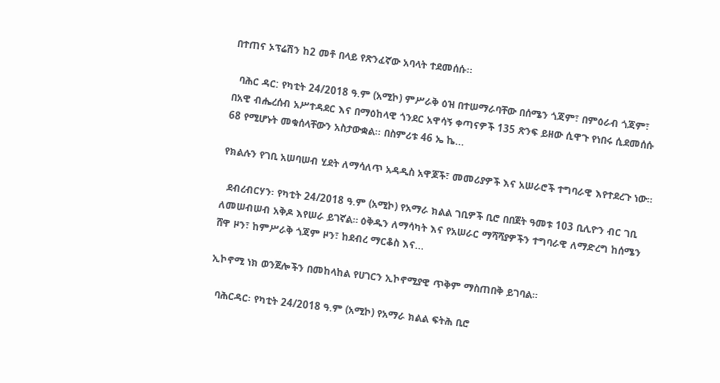በተጠና ኦፕሬሽን ከ2 መቶ በላይ የጽንፈኛው አባላት ተደመሰሱ፡፡

  ባሕር ዳር: የካቲት 24/2018 ዓ.ም (አሚኮ) ምሥራቅ ዕዝ በተሠማራባቸው በሰሜን ጎጃም፣ በምዕራብ ጎጃም፣ በአዊ ብሔረሰብ አሥተዳደር እና በማዕከላዊ ጎንደር አዋሳኝ ቀጣናዎች 135 ጽንፍ ይዘው ሲዋጉ የነበሩ ሲደመሰሱ 68 የሚሆኑት መቁሰላቸውን አስታውቋል፡፡ በስምሪቱ 46 ኤ ኬ...

የክልሉን የገቢ አሠባሠብ ሂደት ለማሳለጥ አዳዲስ አዋጆች፣ መመሪያዎች እና አሠራሮች ተግባራዊ እየተደረጉ ነው።

  ደብረብርሃን፡ የካቲት 24/2018 ዓ.ም (አሚኮ) የአማራ ክልል ገቢዎች ቢሮ በበጀት ዓመቱ 103 ቢሊዮን ብር ገቢ ለመሠብሠብ አቅዶ እየሠራ ይገኛል። ዕቅዱን ለማሳካት እና የአሠራር ማሻሻያዎችን ተግባራዊ ለማድረግ ከሰሜን ሸዋ ዞን፣ ከምሥራቅ ጎጃም ዞን፣ ከደብረ ማርቆስ እና...

ኢኮኖሚ ነክ ወንጀሎችን በመከላከል የሀገርን ኢኮኖሚያዊ ጥቅም ማስጠበቅ ይገባል።

  ባሕርዳር፡ የካቲት 24/2018 ዓ.ም (አሚኮ) የአማራ ክልል ፍትሕ ቢሮ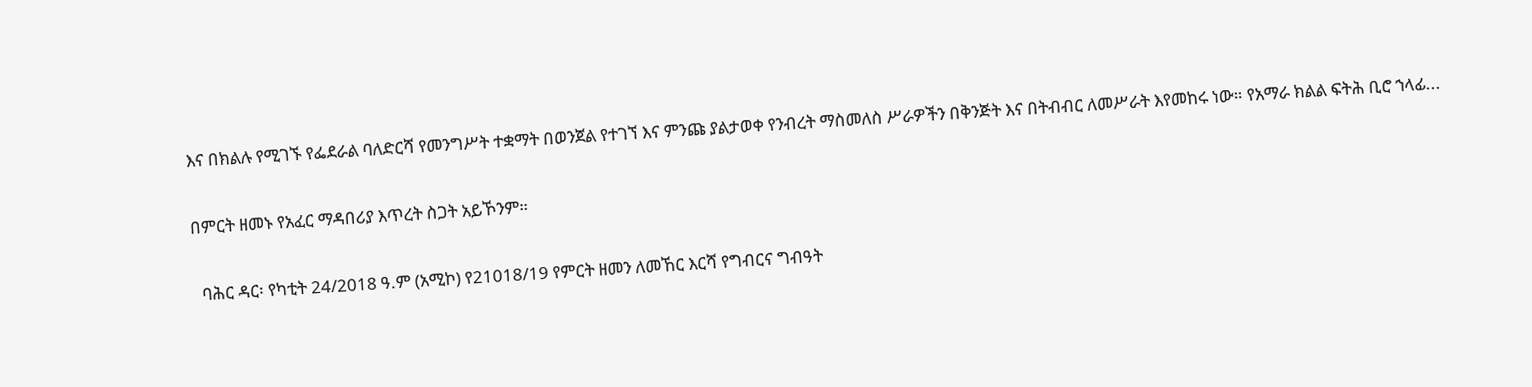እና በክልሉ የሚገኙ የፌደራል ባለድርሻ የመንግሥት ተቋማት በወንጀል የተገኘ እና ምንጩ ያልታወቀ የንብረት ማስመለስ ሥራዎችን በቅንጅት እና በትብብር ለመሥራት እየመከሩ ነው። የአማራ ክልል ፍትሕ ቢሮ ኀላፊ...

በምርት ዘመኑ የአፈር ማዳበሪያ እጥረት ስጋት አይኾንም።

  ባሕር ዳር፡ የካቲት 24/2018 ዓ.ም (አሚኮ) የ21018/19 የምርት ዘመን ለመኸር እርሻ የግብርና ግብዓት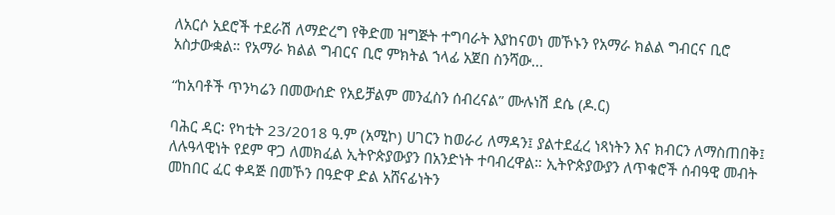ለአርሶ አደሮች ተደራሽ ለማድረግ የቅድመ ዝግጅት ተግባራት እያከናወነ መኾኑን የአማራ ክልል ግብርና ቢሮ አስታውቋል። የአማራ ክልል ግብርና ቢሮ ምክትል ኀላፊ አጀበ ስንሻው...

“ከአባቶች ጥንካሬን በመውሰድ የአይቻልም መንፈስን ሰብረናል” ሙሉነሽ ደሴ (ዶ.ር)

ባሕር ዳር፡ የካቲት 23/2018 ዓ.ም (አሚኮ) ሀገርን ከወራሪ ለማዳን፤ ያልተደፈረ ነጻነትን እና ክብርን ለማስጠበቅ፤ ለሉዓላዊነት የደም ዋጋ ለመክፈል ኢትዮጵያውያን በአንድነት ተባብረዋል። ኢትዮጵያውያን ለጥቁሮች ሰብዓዊ መብት መከበር ፈር ቀዳጅ በመኾን በዓድዋ ድል አሸናፊነትን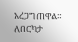አረጋግጠዋል። ለበርካታ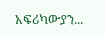አፍሪካውያን...